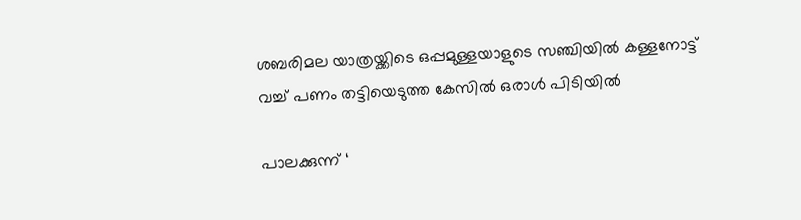ശബരിമല യാത്രയ്ക്കിടെ ഒപ്പമുള്ളയാളുടെ സഞ്ചിയില്‍ കള്ളനോട്ട് വച്ച് പണം തട്ടിയെടുത്ത കേസില്‍ ഒരാള്‍ പിടിയില്‍

പാലക്കുന്ന് ‘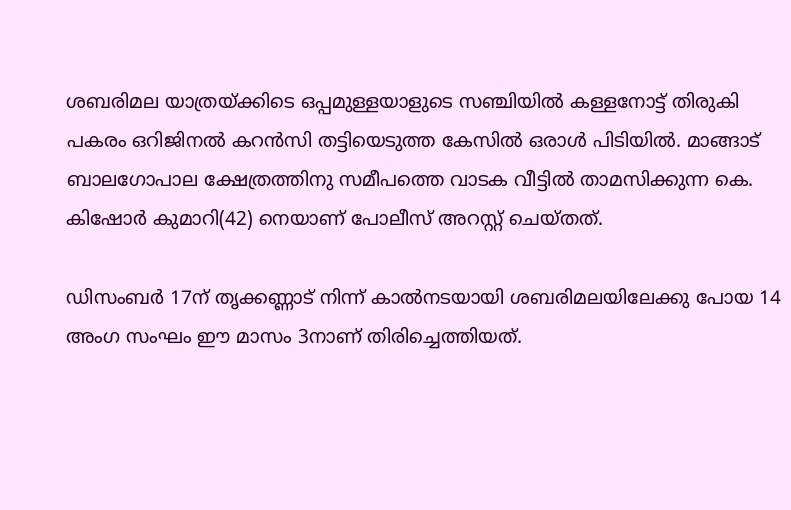ശബരിമല യാത്രയ്ക്കിടെ ഒപ്പമുള്ളയാളുടെ സഞ്ചിയില്‍ കള്ളനോട്ട് തിരുകി പകരം ഒറിജിനല്‍ കറന്‍സി തട്ടിയെടുത്ത കേസില്‍ ഒരാള്‍ പിടിയില്‍. മാങ്ങാട് ബാലഗോപാല ക്ഷേത്രത്തിനു സമീപത്തെ വാടക വീട്ടില്‍ താമസിക്കുന്ന കെ. കിഷോര്‍ കുമാറി(42) നെയാണ് പോലീസ് അറസ്റ്റ് ചെയ്തത്.

ഡിസംബര്‍ 17ന് തൃക്കണ്ണാട് നിന്ന് കാല്‍നടയായി ശബരിമലയിലേക്കു പോയ 14 അംഗ സംഘം ഈ മാസം 3നാണ് തിരിച്ചെത്തിയത്.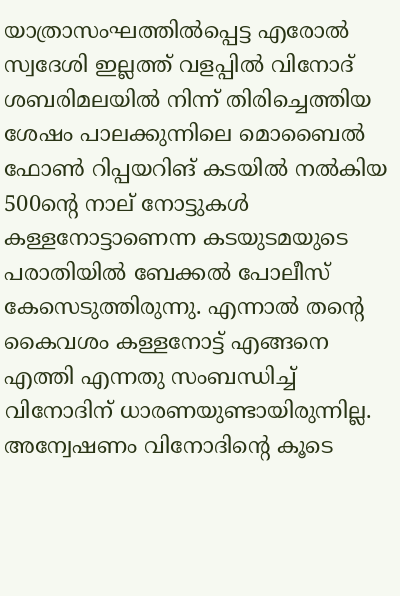യാത്രാസംഘത്തില്‍പ്പെട്ട എരോല്‍ സ്വദേശി ഇല്ലത്ത് വളപ്പില്‍ വിനോദ് ശബരിമലയില്‍ നിന്ന് തിരിച്ചെത്തിയ ശേഷം പാലക്കുന്നിലെ മൊബൈല്‍ ഫോണ്‍ റിപ്പയറിങ് കടയില്‍ നല്‍കിയ 500ന്റെ നാല് നോട്ടുകള്‍ കള്ളനോട്ടാണെന്ന കടയുടമയുടെ പരാതിയില്‍ ബേക്കല്‍ പോലീസ് കേസെടുത്തിരുന്നു. എന്നാല്‍ തന്റെ കൈവശം കള്ളനോട്ട് എങ്ങനെ എത്തി എന്നതു സംബന്ധിച്ച് വിനോദിന് ധാരണയുണ്ടായിരുന്നില്ല. അന്വേഷണം വിനോദിന്റെ കൂടെ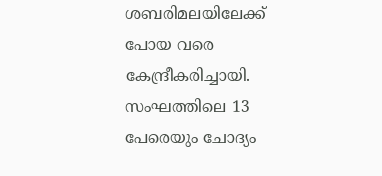ശബരിമലയിലേക്ക് പോയ വരെ കേന്ദ്രീകരിച്ചായി. സംഘത്തിലെ 13 പേരെയും ചോദ്യം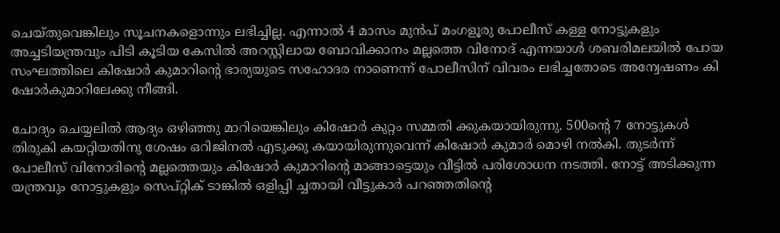ചെയ്തുവെങ്കിലും സൂചനകളൊന്നും ലഭിച്ചില്ല. എന്നാല്‍ 4 മാസം മുന്‍പ് മംഗളൂരു പോലീസ് കള്ള നോട്ടുകളും അച്ചടിയന്ത്രവും പിടി കൂടിയ കേസില്‍ അറസ്റ്റിലായ ബോവിക്കാനം മല്ലത്തെ വിനോദ് എന്നയാള്‍ ശബരിമലയില്‍ പോയ സംഘത്തിലെ കിഷോര്‍ കുമാറിന്റെ ഭാര്യയുടെ സഹോദര നാണെന്ന് പോലീസിന് വിവരം ലഭിച്ചതോടെ അന്വേഷണം കി ഷോര്‍കുമാറിലേക്കു നീങ്ങി.

ചോദ്യം ചെയ്യലില്‍ ആദ്യം ഒഴിഞ്ഞു മാറിയെങ്കിലും കിഷോര്‍ കുറ്റം സമ്മതി ക്കുകയായിരുന്നു. 500ന്റെ 7 നോട്ടുകള്‍ തിരുകി കയറ്റിയതിനു ശേഷം ഒറിജിനല്‍ എടുക്കു കയായിരുന്നുവെന്ന് കിഷോര്‍ കുമാര്‍ മൊഴി നല്‍കി. തുടര്‍ന്ന് പോലീസ് വിനോദിന്റെ മല്ലത്തെയും കിഷോര്‍ കുമാറിന്റെ മാങ്ങാട്ടെയും വീട്ടില്‍ പരിശോധന നടത്തി. നോട്ട് അടിക്കുന്ന യന്ത്രവും നോട്ടുകളും സെപ്റ്റിക് ടാങ്കില്‍ ഒളിപ്പി ച്ചതായി വീട്ടുകാര്‍ പറഞ്ഞതിന്റെ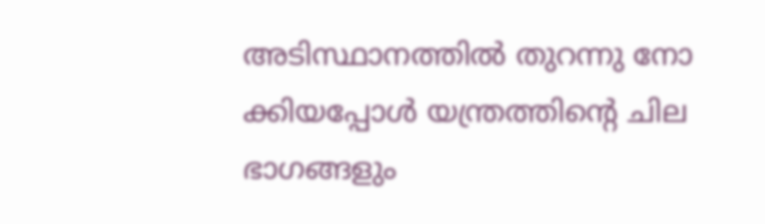അടിസ്ഥാനത്തില്‍ തുറന്നു നോ ക്കിയപ്പോള്‍ യന്ത്രത്തിന്റെ ചില ഭാഗങ്ങളും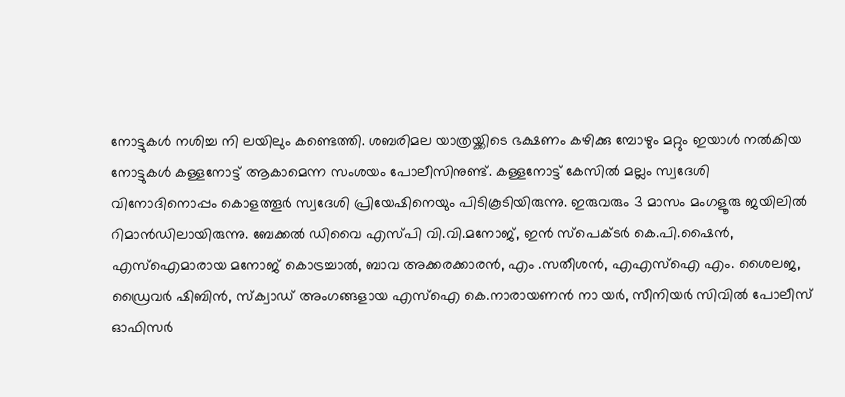നോട്ടുകള്‍ നശിച്ച നി ലയിലും കണ്ടെത്തി. ശബരിമല യാത്രയ്ക്കിടെ ഭക്ഷണം കഴിക്കു മ്പോഴും മറ്റും ഇയാള്‍ നല്‍കിയ നോട്ടുകള്‍ കള്ളനോട്ട് ആകാമെന്ന സംശയം പോലീസിനുണ്ട്. കള്ളനോട്ട് കേസില്‍ മല്ലം സ്വദേശി വിനോദിനൊപ്പം കൊളത്തൂര്‍ സ്വദേശി പ്രിയേഷിനെയും പിടികൂടിയിരുന്നു. ഇരുവരും 3 മാസം മംഗളൂരു ജയിലില്‍ റിമാന്‍ഡിലായിരുന്നു. ബേക്കല്‍ ഡിവൈ എസ്പി വി.വി.മനോജ്, ഇന്‍ സ്‌പെക്ടര്‍ കെ.പി.ഷൈന്‍, എസ്‌ഐമാരായ മനോജ് കൊട്രച്ചാല്‍, ബാവ അക്കരക്കാരന്‍, എം .സതീശന്‍, എഎസ്‌ഐ എം. ശൈലജ, ഡ്രൈവര്‍ ഷിബിന്‍, സ്‌ക്വാഡ് അംഗങ്ങളായ എസ്‌ഐ കെ.നാരായണന്‍ നാ യര്‍, സീനിയര്‍ സിവില്‍ പോലീസ് ഓഫിസര്‍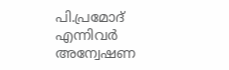പി.പ്രമോദ് എന്നിവര്‍ അന്വേഷണ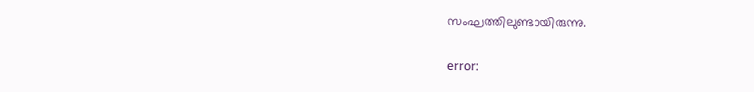സംഘത്തിലുണ്ടായിരുന്നു.

error: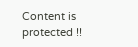Content is protected !!